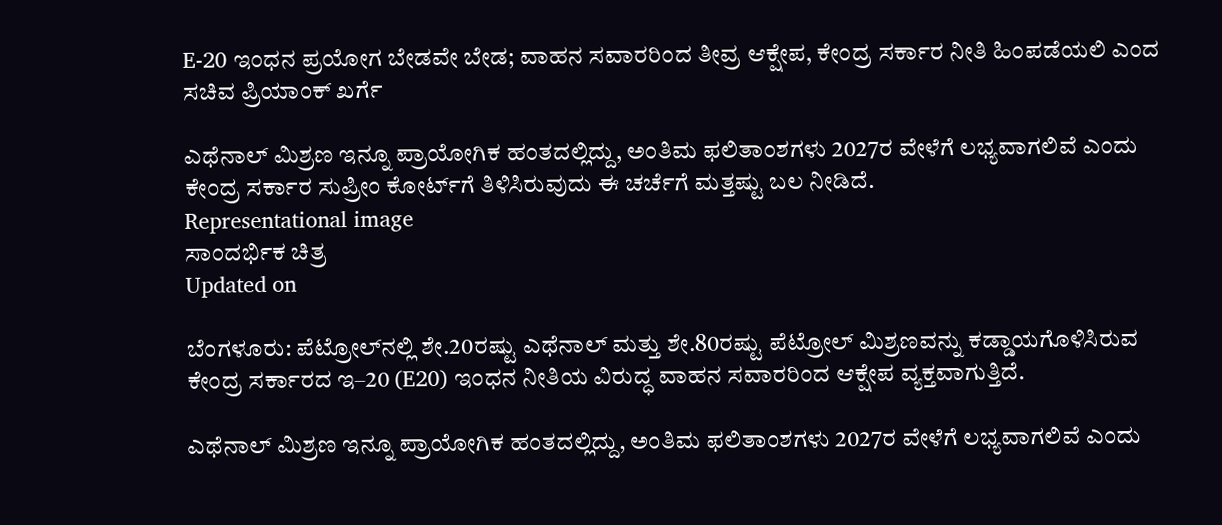E-20 ಇಂಧನ ಪ್ರಯೋಗ ಬೇಡವೇ ಬೇಡ; ವಾಹನ ಸವಾರರಿಂದ ತೀವ್ರ ಆಕ್ಷೇಪ, ಕೇಂದ್ರ ಸರ್ಕಾರ ನೀತಿ ಹಿಂಪಡೆಯಲಿ ಎಂದ ಸಚಿವ ಪ್ರಿಯಾಂಕ್ ಖರ್ಗೆ

ಎಥೆನಾಲ್ ಮಿಶ್ರಣ ಇನ್ನೂ ಪ್ರಾಯೋಗಿಕ ಹಂತದಲ್ಲಿದ್ದು, ಅಂತಿಮ ಫಲಿತಾಂಶಗಳು 2027ರ ವೇಳೆಗೆ ಲಭ್ಯವಾಗಲಿವೆ ಎಂದು ಕೇಂದ್ರ ಸರ್ಕಾರ ಸುಪ್ರೀಂ ಕೋರ್ಟ್‌ಗೆ ತಿಳಿಸಿರುವುದು ಈ ಚರ್ಚೆಗೆ ಮತ್ತಷ್ಟು ಬಲ ನೀಡಿದೆ.
Representational image
ಸಾಂದರ್ಭಿಕ ಚಿತ್ರ
Updated on

ಬೆಂಗಳೂರು: ಪೆಟ್ರೋಲ್‌ನಲ್ಲಿ ಶೇ.20ರಷ್ಟು ಎಥೆನಾಲ್ ಮತ್ತು ಶೇ.80ರಷ್ಟು ಪೆಟ್ರೋಲ್ ಮಿಶ್ರಣವನ್ನು ಕಡ್ಡಾಯಗೊಳಿಸಿರುವ ಕೇಂದ್ರ ಸರ್ಕಾರದ ಇ–20 (E20) ಇಂಧನ ನೀತಿಯ ವಿರುದ್ಧ ವಾಹನ ಸವಾರರಿಂದ ಆಕ್ಷೇಪ ವ್ಯಕ್ತವಾಗುತ್ತಿದೆ.

ಎಥೆನಾಲ್ ಮಿಶ್ರಣ ಇನ್ನೂ ಪ್ರಾಯೋಗಿಕ ಹಂತದಲ್ಲಿದ್ದು, ಅಂತಿಮ ಫಲಿತಾಂಶಗಳು 2027ರ ವೇಳೆಗೆ ಲಭ್ಯವಾಗಲಿವೆ ಎಂದು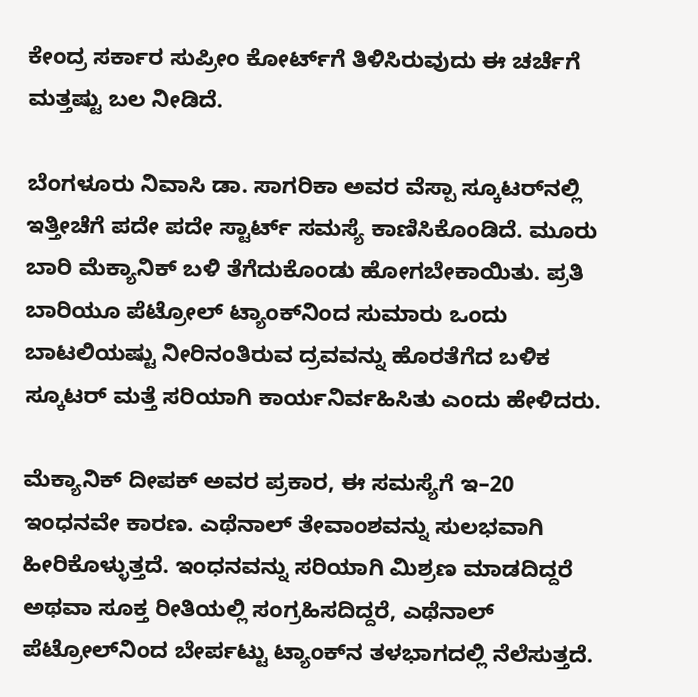ಕೇಂದ್ರ ಸರ್ಕಾರ ಸುಪ್ರೀಂ ಕೋರ್ಟ್‌ಗೆ ತಿಳಿಸಿರುವುದು ಈ ಚರ್ಚೆಗೆ ಮತ್ತಷ್ಟು ಬಲ ನೀಡಿದೆ.

ಬೆಂಗಳೂರು ನಿವಾಸಿ ಡಾ. ಸಾಗರಿಕಾ ಅವರ ವೆಸ್ಪಾ ಸ್ಕೂಟರ್‌ನಲ್ಲಿ ಇತ್ತೀಚೆಗೆ ಪದೇ ಪದೇ ಸ್ಟಾರ್ಟ್ ಸಮಸ್ಯೆ ಕಾಣಿಸಿಕೊಂಡಿದೆ. ಮೂರು ಬಾರಿ ಮೆಕ್ಯಾನಿಕ್ ಬಳಿ ತೆಗೆದುಕೊಂಡು ಹೋಗಬೇಕಾಯಿತು. ಪ್ರತಿ ಬಾರಿಯೂ ಪೆಟ್ರೋಲ್ ಟ್ಯಾಂಕ್‌ನಿಂದ ಸುಮಾರು ಒಂದು ಬಾಟಲಿಯಷ್ಟು ನೀರಿನಂತಿರುವ ದ್ರವವನ್ನು ಹೊರತೆಗೆದ ಬಳಿಕ ಸ್ಕೂಟರ್ ಮತ್ತೆ ಸರಿಯಾಗಿ ಕಾರ್ಯನಿರ್ವಹಿಸಿತು ಎಂದು ಹೇಳಿದರು.

ಮೆಕ್ಯಾನಿಕ್ ದೀಪಕ್ ಅವರ ಪ್ರಕಾರ, ಈ ಸಮಸ್ಯೆಗೆ ಇ–20 ಇಂಧನವೇ ಕಾರಣ. ಎಥೆನಾಲ್ ತೇವಾಂಶವನ್ನು ಸುಲಭವಾಗಿ ಹೀರಿಕೊಳ್ಳುತ್ತದೆ. ಇಂಧನವನ್ನು ಸರಿಯಾಗಿ ಮಿಶ್ರಣ ಮಾಡದಿದ್ದರೆ ಅಥವಾ ಸೂಕ್ತ ರೀತಿಯಲ್ಲಿ ಸಂಗ್ರಹಿಸದಿದ್ದರೆ, ಎಥೆನಾಲ್ ಪೆಟ್ರೋಲ್‌ನಿಂದ ಬೇರ್ಪಟ್ಟು ಟ್ಯಾಂಕ್‌ನ ತಳಭಾಗದಲ್ಲಿ ನೆಲೆಸುತ್ತದೆ.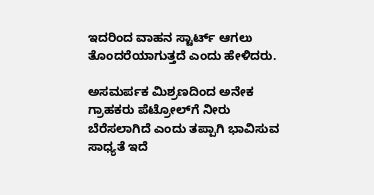ಇದರಿಂದ ವಾಹನ ಸ್ಟಾರ್ಟ್ ಆಗಲು ತೊಂದರೆಯಾಗುತ್ತದೆ ಎಂದು ಹೇಳಿದರು.

ಅಸಮರ್ಪಕ ಮಿಶ್ರಣದಿಂದ ಅನೇಕ ಗ್ರಾಹಕರು ಪೆಟ್ರೋಲ್‌ಗೆ ನೀರು ಬೆರೆಸಲಾಗಿದೆ ಎಂದು ತಪ್ಪಾಗಿ ಭಾವಿಸುವ ಸಾಧ್ಯತೆ ಇದೆ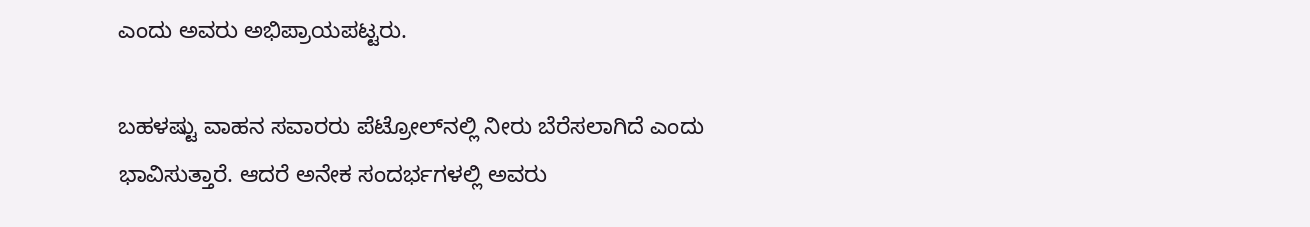ಎಂದು ಅವರು ಅಭಿಪ್ರಾಯಪಟ್ಟರು.

ಬಹಳಷ್ಟು ವಾಹನ ಸವಾರರು ಪೆಟ್ರೋಲ್‌ನಲ್ಲಿ ನೀರು ಬೆರೆಸಲಾಗಿದೆ ಎಂದು ಭಾವಿಸುತ್ತಾರೆ. ಆದರೆ ಅನೇಕ ಸಂದರ್ಭಗಳಲ್ಲಿ ಅವರು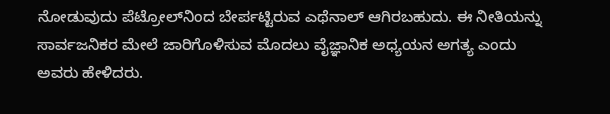ನೋಡುವುದು ಪೆಟ್ರೋಲ್‌ನಿಂದ ಬೇರ್ಪಟ್ಟಿರುವ ಎಥೆನಾಲ್ ಆಗಿರಬಹುದು. ಈ ನೀತಿಯನ್ನು ಸಾರ್ವಜನಿಕರ ಮೇಲೆ ಜಾರಿಗೊಳಿಸುವ ಮೊದಲು ವೈಜ್ಞಾನಿಕ ಅಧ್ಯಯನ ಅಗತ್ಯ ಎಂದು ಅವರು ಹೇಳಿದರು.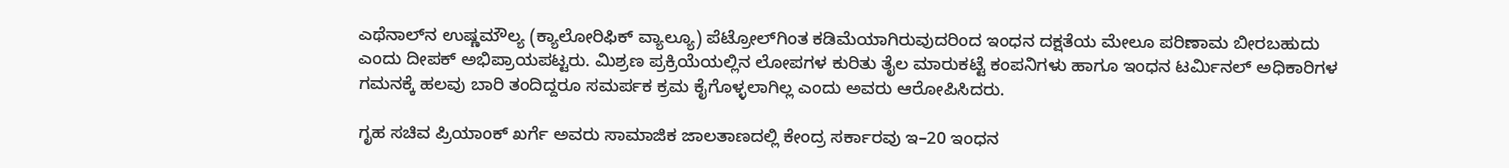ಎಥೆನಾಲ್‌ನ ಉಷ್ಣಮೌಲ್ಯ (ಕ್ಯಾಲೋರಿಫಿಕ್ ವ್ಯಾಲ್ಯೂ) ಪೆಟ್ರೋಲ್‌ಗಿಂತ ಕಡಿಮೆಯಾಗಿರುವುದರಿಂದ ಇಂಧನ ದಕ್ಷತೆಯ ಮೇಲೂ ಪರಿಣಾಮ ಬೀರಬಹುದು ಎಂದು ದೀಪಕ್ ಅಭಿಪ್ರಾಯಪಟ್ಟರು. ಮಿಶ್ರಣ ಪ್ರಕ್ರಿಯೆಯಲ್ಲಿನ ಲೋಪಗಳ ಕುರಿತು ತೈಲ ಮಾರುಕಟ್ಟೆ ಕಂಪನಿಗಳು ಹಾಗೂ ಇಂಧನ ಟರ್ಮಿನಲ್ ಅಧಿಕಾರಿಗಳ ಗಮನಕ್ಕೆ ಹಲವು ಬಾರಿ ತಂದಿದ್ದರೂ ಸಮರ್ಪಕ ಕ್ರಮ ಕೈಗೊಳ್ಳಲಾಗಿಲ್ಲ ಎಂದು ಅವರು ಆರೋಪಿಸಿದರು.

ಗೃಹ ಸಚಿವ ಪ್ರಿಯಾಂಕ್ ಖರ್ಗೆ ಅವರು ಸಾಮಾಜಿಕ ಜಾಲತಾಣದಲ್ಲಿ ಕೇಂದ್ರ ಸರ್ಕಾರವು ಇ–20 ಇಂಧನ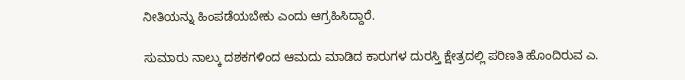ನೀತಿಯನ್ನು ಹಿಂಪಡೆಯಬೇಕು ಎಂದು ಆಗ್ರಹಿಸಿದ್ದಾರೆ.

ಸುಮಾರು ನಾಲ್ಕು ದಶಕಗಳಿಂದ ಆಮದು ಮಾಡಿದ ಕಾರುಗಳ ದುರಸ್ತಿ ಕ್ಷೇತ್ರದಲ್ಲಿ ಪರಿಣತಿ ಹೊಂದಿರುವ ಎ.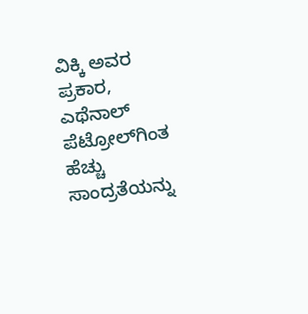ವಿಕ್ಕಿ ಅವರ ಪ್ರಕಾರ, ಎಥೆನಾಲ್ ಪೆಟ್ರೋಲ್‌ಗಿಂತ ಹೆಚ್ಚು ಸಾಂದ್ರತೆಯನ್ನು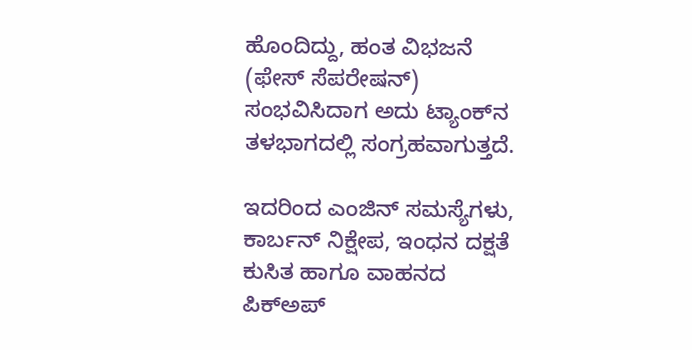ಹೊಂದಿದ್ದು, ಹಂತ ವಿಭಜನೆ (ಫೇಸ್ ಸೆಪರೇಷನ್) ಸಂಭವಿಸಿದಾಗ ಅದು ಟ್ಯಾಂಕ್‌ನ ತಳಭಾಗದಲ್ಲಿ ಸಂಗ್ರಹವಾಗುತ್ತದೆ.

ಇದರಿಂದ ಎಂಜಿನ್ ಸಮಸ್ಯೆಗಳು, ಕಾರ್ಬನ್ ನಿಕ್ಷೇಪ, ಇಂಧನ ದಕ್ಷತೆ ಕುಸಿತ ಹಾಗೂ ವಾಹನದ ಪಿಕ್‌ಅಪ್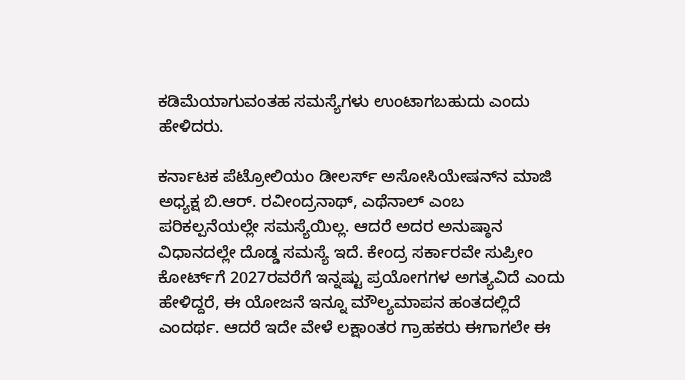ಕಡಿಮೆಯಾಗುವಂತಹ ಸಮಸ್ಯೆಗಳು ಉಂಟಾಗಬಹುದು ಎಂದು ಹೇಳಿದರು.

ಕರ್ನಾಟಕ ಪೆಟ್ರೋಲಿಯಂ ಡೀಲರ್ಸ್ ಅಸೋಸಿಯೇಷನ್‌ನ ಮಾಜಿ ಅಧ್ಯಕ್ಷ ಬಿ.ಆರ್. ರವೀಂದ್ರನಾಥ್, ಎಥೆನಾಲ್ ಎಂಬ ಪರಿಕಲ್ಪನೆಯಲ್ಲೇ ಸಮಸ್ಯೆಯಿಲ್ಲ. ಆದರೆ ಅದರ ಅನುಷ್ಠಾನ ವಿಧಾನದಲ್ಲೇ ದೊಡ್ಡ ಸಮಸ್ಯೆ ಇದೆ. ಕೇಂದ್ರ ಸರ್ಕಾರವೇ ಸುಪ್ರೀಂ ಕೋರ್ಟ್‌ಗೆ 2027ರವರೆಗೆ ಇನ್ನಷ್ಟು ಪ್ರಯೋಗಗಳ ಅಗತ್ಯವಿದೆ ಎಂದು ಹೇಳಿದ್ದರೆ, ಈ ಯೋಜನೆ ಇನ್ನೂ ಮೌಲ್ಯಮಾಪನ ಹಂತದಲ್ಲಿದೆ ಎಂದರ್ಥ. ಆದರೆ ಇದೇ ವೇಳೆ ಲಕ್ಷಾಂತರ ಗ್ರಾಹಕರು ಈಗಾಗಲೇ ಈ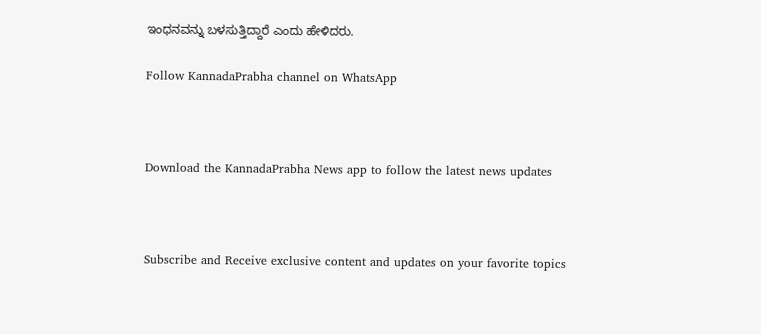ಇಂಧನವನ್ನು ಬಳಸುತ್ತಿದ್ದಾರೆ ಎಂದು ಹೇಳಿದರು.

Follow KannadaPrabha channel on WhatsApp



Download the KannadaPrabha News app to follow the latest news updates



Subscribe and Receive exclusive content and updates on your favorite topics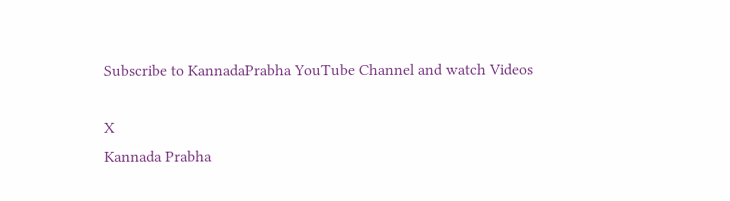Subscribe to KannadaPrabha YouTube Channel and watch Videos

X
Kannada Prabha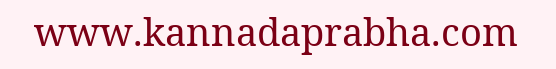www.kannadaprabha.com